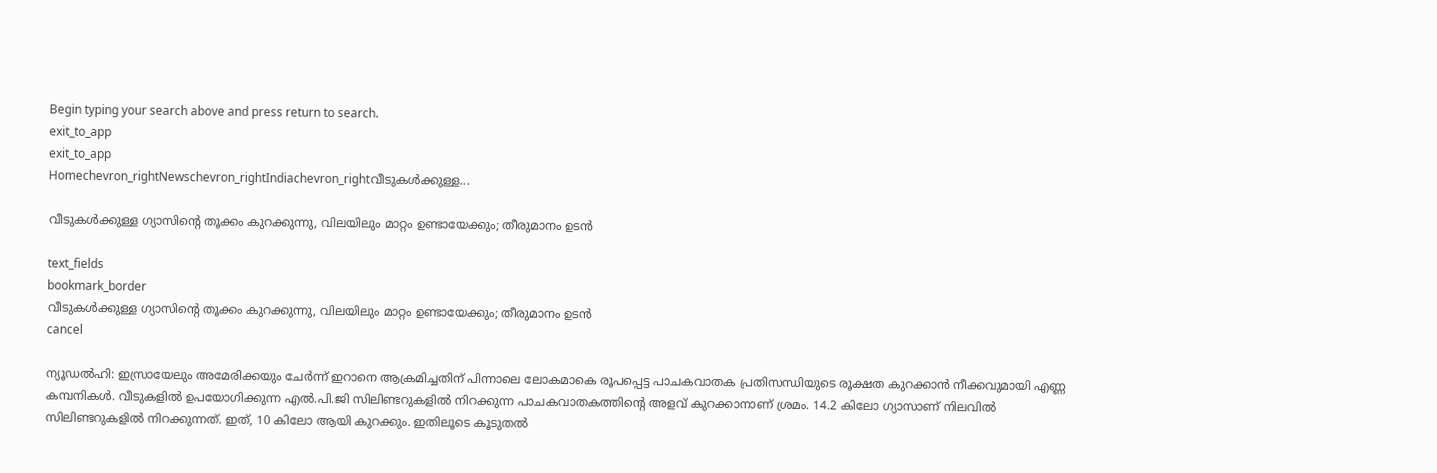Begin typing your search above and press return to search.
exit_to_app
exit_to_app
Homechevron_rightNewschevron_rightIndiachevron_rightവീടുകൾക്കുള്ള...

വീടുകൾക്കുള്ള ഗ്യാസിന്റെ തൂക്കം കുറക്കുന്നു, വിലയിലും മാറ്റം ഉണ്ടായേക്കും; തീരുമാനം ഉടൻ

text_fields
bookmark_border
വീടുകൾക്കുള്ള ഗ്യാസിന്റെ തൂക്കം കുറക്കുന്നു, വിലയിലും മാറ്റം ഉണ്ടായേക്കും; തീരുമാനം ഉടൻ
cancel

ന്യൂഡൽഹി: ഇസ്രായേലും അമേരിക്കയും ചേർന്ന് ഇറാനെ ആക്രമിച്ചതിന് പിന്നാലെ ലോകമാകെ രൂപപ്പെട്ട പാചകവാതക പ്രതിസന്ധിയുടെ രൂക്ഷത കുറക്കാൻ നീക്കവുമായി എണ്ണ കമ്പനികൾ. വീടുകളിൽ ഉപയോഗിക്കുന്ന എൽ.പി.ജി സിലിണ്ടറുകളിൽ നിറക്കുന്ന പാചകവാതകത്തിന്റെ അളവ് കുറക്കാനാണ് ശ്രമം. 14.2 കിലോ ഗ്യാസാണ് നിലവിൽ സിലിണ്ടറുകളിൽ നിറക്കുന്നത്. ഇത്, 10 കിലോ ആയി കുറക്കും. ഇതിലൂടെ കൂടുതൽ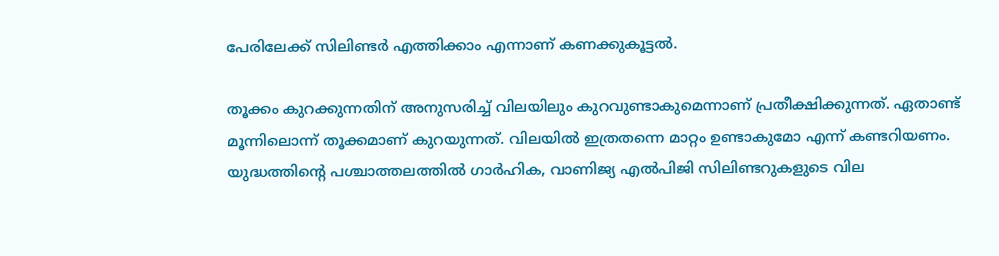പേരിലേക്ക് സിലിണ്ടർ എത്തിക്കാം എന്നാണ് കണക്കുകൂട്ടൽ.

തൂക്കം കുറക്കുന്നതിന് അനുസരിച്ച് വിലയിലും കുറവുണ്ടാകുമെന്നാണ് പ്രതീക്ഷിക്കുന്നത്. ഏതാണ്ട് മൂന്നിലൊന്ന് തൂക്കമാണ് കുറയുന്നത്. വിലയിൽ ഇത്രതന്നെ മാറ്റം ഉണ്ടാകുമോ എന്ന് കണ്ടറിയണം. യുദ്ധത്തിന്റെ പശ്ചാത്തലത്തില്‍ ഗാർഹിക, വാണിജ്യ എൽപിജി സിലിണ്ടറുകളുടെ വില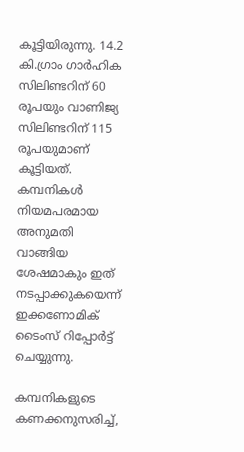കൂട്ടിയിരുന്നു. 14.2 കി.ഗ്രാം ഗാർഹിക സിലിണ്ടറിന് 60 രൂപയും വാണിജ്യ സിലിണ്ടറിന് 115 രൂപയുമാണ് കൂട്ടിയത്. കമ്പനികള്‍ നിയമപരമായ അനുമതി വാങ്ങിയ ശേഷമാകും ഇത് നടപ്പാക്കുകയെന്ന് ഇക്കണോമിക് ടൈംസ് റിപ്പോര്‍ട്ട് ചെയ്യുന്നു.

കമ്പനികളുടെ കണക്കനുസരിച്ച്,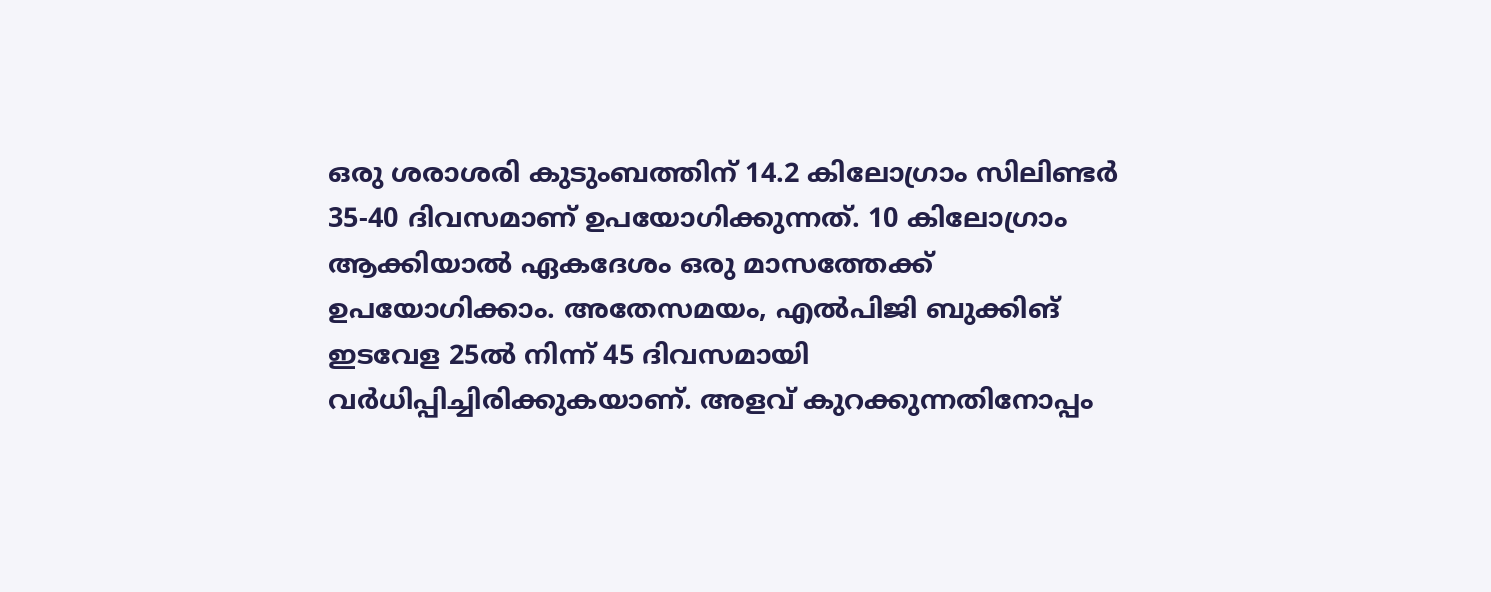ഒരു ശരാശരി കുടുംബത്തിന് 14.2 കിലോഗ്രാം സിലിണ്ടർ 35-40 ദിവസമാണ് ഉപയോഗിക്കുന്നത്. 10 കിലോഗ്രാം ആക്കിയാൽ ഏകദേശം ഒരു മാസത്തേക്ക് ഉപയോഗിക്കാം. അതേസമയം, എൽപിജി ബുക്കിങ് ഇടവേള 25ൽ നിന്ന് 45 ദിവസമായി വർധിപ്പിച്ചിരിക്കുകയാണ്. അളവ് കുറക്കുന്നതിനോപ്പം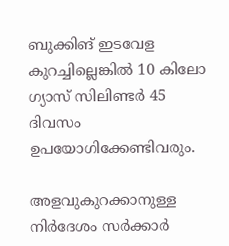ബുക്കിങ് ഇടവേള കുറച്ചില്ലെങ്കിൽ 10 കിലോ ഗ്യാസ് സിലിണ്ടര്‍ 45 ദിവസം ഉപയോഗിക്കേണ്ടിവരും.

അളവുകുറക്കാനുള്ള നിർദേശം സർക്കാർ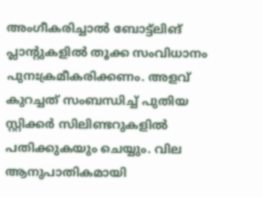അംഗീകരിച്ചാൽ ബോട്ട്ലിങ് പ്ലാന്റുകളിൽ തൂക്ക സംവിധാനം പുനഃക്രമീകരിക്കണം. അളവ് കുറച്ചത് സംബന്ധിച്ച് പുതിയ സ്റ്റിക്കർ സിലിണ്ടറുകളിൽ പതിക്കുകയും ചെയ്യും. വില ആനുപാതികമായി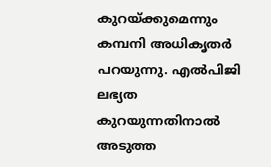കുറയ്ക്കുമെന്നും കമ്പനി അധികൃതർ പറയുന്നു. എൽപിജി ലഭ്യത കുറയുന്നതിനാൽ അടുത്ത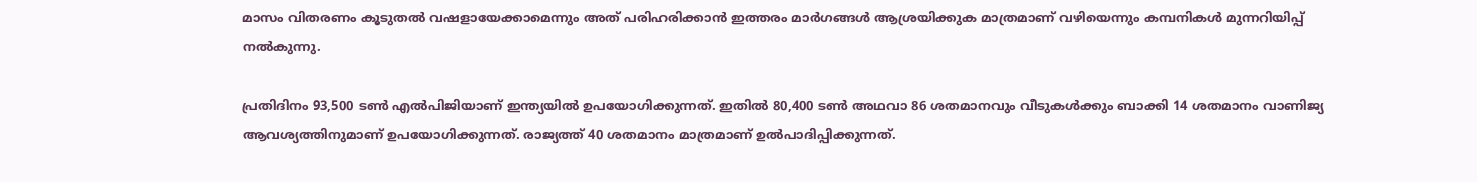മാസം വിതരണം കൂടുതൽ വഷളായേക്കാമെന്നും അത് പരിഹരിക്കാൻ ഇത്തരം മാർഗങ്ങൾ ആശ്രയിക്കുക മാത്രമാണ് വഴിയെന്നും കമ്പനികൾ മുന്നറിയിപ്പ് നൽകുന്നു.

പ്രതിദിനം 93,500 ടൺ എൽ‌പി‌ജിയാണ് ഇന്ത്യയിൽ ഉപയോഗിക്കുന്നത്. ഇതിൽ 80,400 ടൺ അഥവാ 86 ശതമാനവും വീടുകൾക്കും ബാക്കി 14 ശതമാനം വാണിജ്യ ആവശ്യത്തിനുമാണ് ഉപയോഗിക്കുന്നത്. രാജ്യത്ത് 40 ശതമാനം മാത്രമാണ് ഉൽപാദിപ്പിക്കുന്നത്.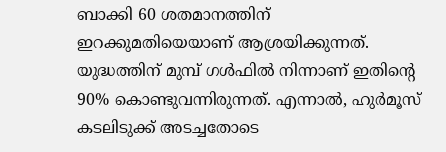ബാക്കി 60 ശതമാനത്തിന് ഇറക്കുമതിയെയാണ് ആശ്രയിക്കുന്നത്. യുദ്ധത്തിന് മുമ്പ് ഗൾഫിൽ നിന്നാണ് ഇതിന്റെ 90% കൊണ്ടുവന്നിരുന്നത്. എന്നാൽ, ഹുർമൂസ് കടലിടുക്ക് അടച്ചതോടെ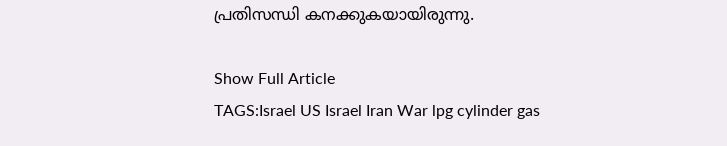പ്രതിസന്ധി കനക്കുകയായിരുന്നു.

Show Full Article
TAGS:Israel US Israel Iran War lpg cylinder gas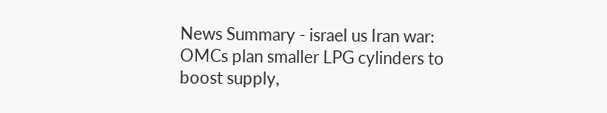News Summary - israel us Iran war: OMCs plan smaller LPG cylinders to boost supply,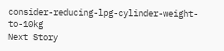consider-reducing-lpg-cylinder-weight-to-10kg
Next Story